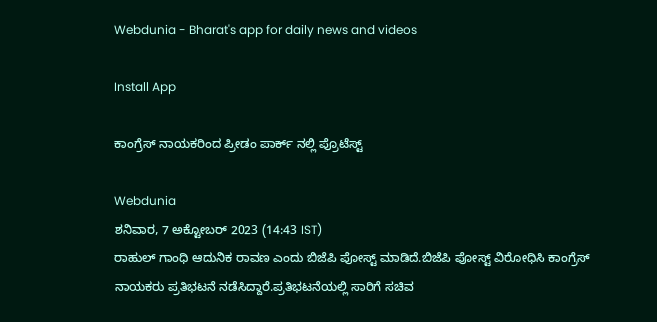Webdunia - Bharat's app for daily news and videos

Install App

ಕಾಂಗ್ರೆಸ್ ನಾಯಕರಿಂದ ಪ್ರೀಡಂ ಪಾರ್ಕ್ ನಲ್ಲಿ ಪ್ರೊಟೆಸ್ಟ್

Webdunia
ಶನಿವಾರ, 7 ಅಕ್ಟೋಬರ್ 2023 (14:43 IST)
ರಾಹುಲ್ ಗಾಂಧಿ ಆದುನಿಕ ರಾವಣ ಎಂದು ಬಿಜೆಪಿ ಪೋಸ್ಟ್ ಮಾಡಿದೆ.ಬಿಜೆಪಿ ಪೋಸ್ಟ್ ವಿರೋಧಿಸಿ ಕಾಂಗ್ರೆಸ್ ನಾಯಕರು ಪ್ರತಿಭಟನೆ ನಡೆಸಿದ್ದಾರೆ.ಪ್ರತಿಭಟನೆಯಲ್ಲಿ ಸಾರಿಗೆ ಸಚಿವ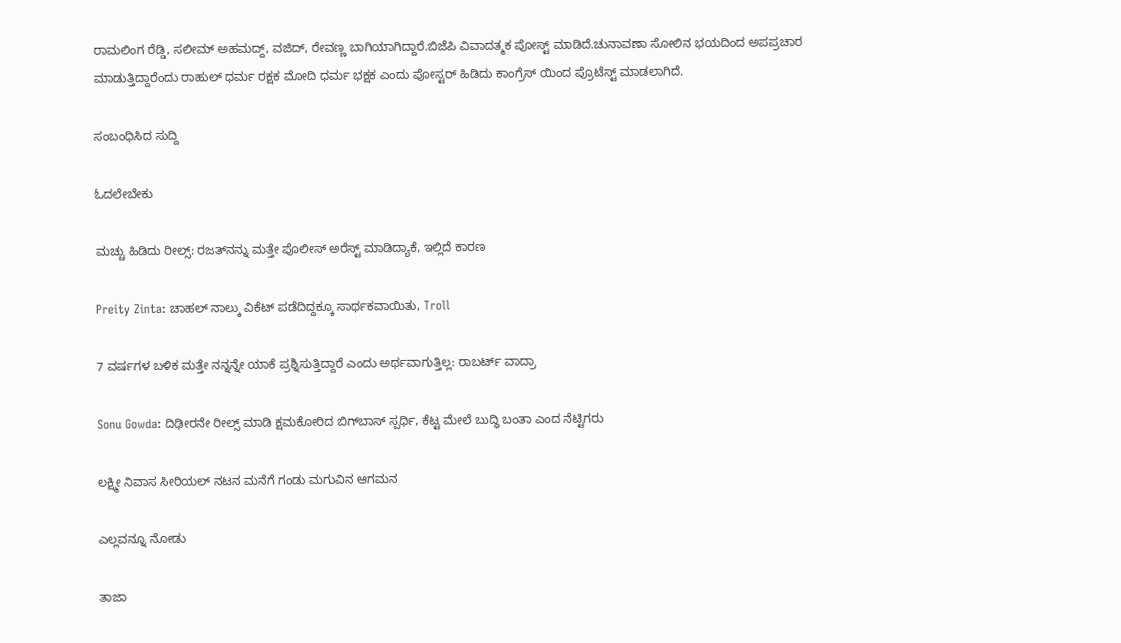ರಾಮಲಿಂಗ ರೆಡ್ಡಿ, ಸಲೀಮ್ ಅಹಮದ್ದ್, ವಜಿದ್, ರೇವಣ್ಣ ಬಾಗಿಯಾಗಿದ್ದಾರೆ.ಬಿಜೆಪಿ ವಿವಾದತ್ಮಕ ಪೋಸ್ಟ್ ಮಾಡಿದೆ.ಚುನಾವಣಾ ಸೋಲಿನ ಭಯದಿಂದ ಅಪಪ್ರಚಾರ ಮಾಡುತ್ತಿದ್ದಾರೆಂದು ರಾಹುಲ್ ಧರ್ಮ ರಕ್ಷಕ ಮೋದಿ ಧರ್ಮ ಭಕ್ಷಕ ಎಂದು ಪೋಸ್ಟರ್ ಹಿಡಿದು ಕಾಂಗ್ರೆಸ್ ಯಿಂದ ಪ್ರೊಟೆಸ್ಟ್ ಮಾಡಲಾಗಿದೆ.

ಸಂಬಂಧಿಸಿದ ಸುದ್ದಿ

ಓದಲೇಬೇಕು

ಮಚ್ಚು ಹಿಡಿದು ರೀಲ್ಸ್‌: ರಜತ್‌ನನ್ನು ಮತ್ತೇ ಪೊಲೀಸ್ ಅರೆಸ್ಟ್ ಮಾಡಿದ್ಯಾಕೆ, ಇಲ್ಲಿದೆ ಕಾರಣ

Preity Zinta: ಚಾಹಲ್ ನಾಲ್ಕು ವಿಕೆಟ್ ಪಡೆದಿದ್ದಕ್ಕೂ ಸಾರ್ಥಕವಾಯಿತು, Troll

7 ವರ್ಷಗಳ ಬಳಿಕ ಮತ್ತೇ ನನ್ನನ್ನೇ ಯಾಕೆ ಪ್ರಶ್ನಿಸುತ್ತಿದ್ದಾರೆ ಎಂದು ಅರ್ಥವಾಗುತ್ತಿಲ್ಲ: ರಾಬರ್ಟ್‌ ವಾದ್ರಾ

Sonu Gowda: ದಿಢೀರನೇ ರೀಲ್ಸ್ ಮಾಡಿ ಕ್ಷಮಕೋರಿದ ಬಿಗ್‌ಬಾಸ್‌ ಸ್ಪರ್ಧಿ, ಕೆಟ್ಟ ಮೇಲೆ ಬುದ್ಧಿ ಬಂತಾ ಎಂದ ನೆಟ್ಟಿಗರು

ಲಕ್ಷ್ಮೀ ನಿವಾಸ ಸೀರಿಯಲ್ ನಟನ ಮನೆಗೆ ಗಂಡು ಮಗುವಿನ ಆಗಮನ

ಎಲ್ಲವನ್ನೂ ನೋಡು

ತಾಜಾ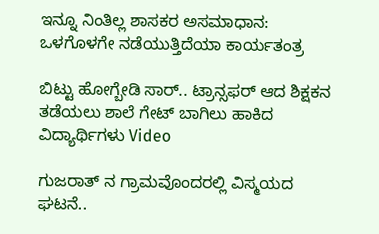ಇನ್ನೂ ನಿಂತಿಲ್ಲ ಶಾಸಕರ ಅಸಮಾಧಾನ: ಒಳಗೊಳಗೇ ನಡೆಯುತ್ತಿದೆಯಾ ಕಾರ್ಯತಂತ್ರ

ಬಿಟ್ಟು ಹೋಗ್ಬೇಡಿ ಸಾರ್.. ಟ್ರಾನ್ಸಫರ್ ಆದ ಶಿಕ್ಷಕನ ತಡೆಯಲು ಶಾಲೆ ಗೇಟ್ ಬಾಗಿಲು ಹಾಕಿದ ವಿದ್ಯಾರ್ಥಿಗಳು Video

ಗುಜರಾತ್ ನ ಗ್ರಾಮವೊಂದರಲ್ಲಿ ವಿಸ್ಮಯದ ಘಟನೆ..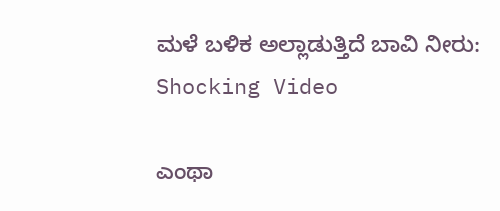ಮಳೆ ಬಳಿಕ ಅಲ್ಲಾಡುತ್ತಿದೆ ಬಾವಿ ನೀರು: Shocking Video

ಎಂಥಾ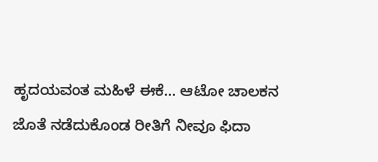ಹೃದಯವಂತ ಮಹಿಳೆ ಈಕೆ... ಆಟೋ ಚಾಲಕನ ಜೊತೆ ನಡೆದುಕೊಂಡ ರೀತಿಗೆ ನೀವೂ ಫಿದಾ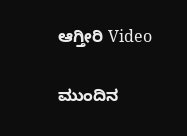ಆಗ್ತೀರಿ Video

ಮುಂದಿನ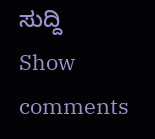ಸುದ್ದಿ
Show comments